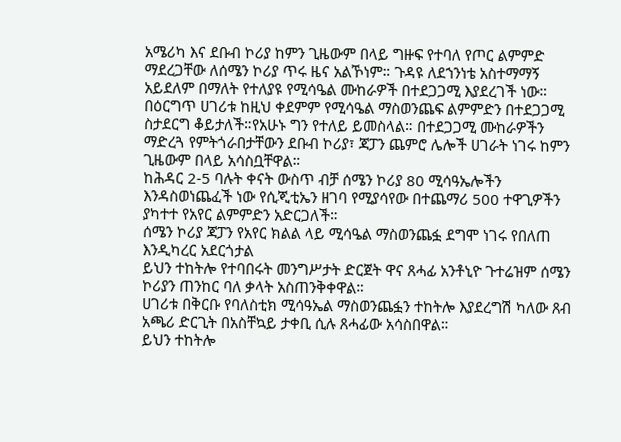አሜሪካ እና ደቡብ ኮሪያ ከምን ጊዜውም በላይ ግዙፍ የተባለ የጦር ልምምድ ማደረጋቸው ለሰሜን ኮሪያ ጥሩ ዜና አልኾነም። ጉዳዩ ለደኀንነቴ አስተማማኝ አይደለም በማለት የተለያዩ የሚሳዔል ሙከራዎች በተደጋጋሚ እያደረገች ነው።
በዕርግጥ ሀገሪቱ ከዚህ ቀደምም የሚሳዔል ማስወንጨፍ ልምምድን በተደጋጋሚ ስታደርግ ቆይታለች።የአሁኑ ግን የተለይ ይመስላል። በተደጋጋሚ ሙከራዎችን ማድረጓ የምትጎራበታቸውን ደቡብ ኮሪያ፣ ጃፓን ጨምሮ ሌሎች ሀገራት ነገሩ ከምን ጊዜውም በላይ አሳስቧቸዋል።
ከሕዳር 2-5 ባሉት ቀናት ውስጥ ብቻ ሰሜን ኮሪያ 80 ሚሳዓኤሎችን እንዳስወነጨፈች ነው የሲጂቲኤን ዘገባ የሚያሳየው በተጨማሪ 500 ተዋጊዎችን ያካተተ የአየር ልምምድን አድርጋለች።
ሰሜን ኮሪያ ጃፓን የአየር ክልል ላይ ሚሳዔል ማስወንጨፏ ደግሞ ነገሩ የበለጠ እንዲካረር አደርጎታል
ይህን ተከትሎ የተባበሩት መንግሥታት ድርጀት ዋና ጸሓፊ አንቶኒዮ ጉተሬዝም ሰሜን ኮሪያን ጠንከር ባለ ቃላት አስጠንቅቀዋል።
ሀገሪቱ በቅርቡ የባለስቲክ ሚሳዓኤል ማስወንጨፏን ተከትሎ እያደረግሽ ካለው ጸብ አጫሪ ድርጊት በአስቸኳይ ታቀቢ ሲሉ ጸሓፊው አሳስበዋል።
ይህን ተከትሎ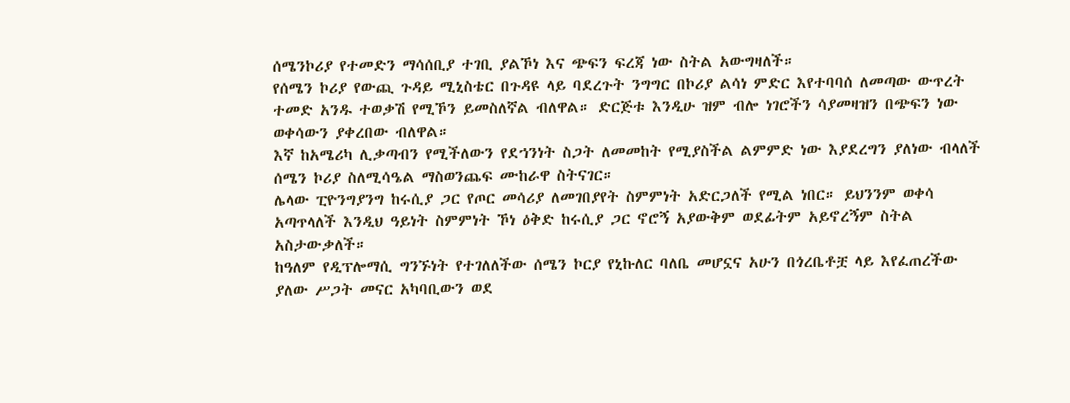ሰሜንኮሪያ የተመድን ማሳሰቢያ ተገቢ ያልኾነ እና ጭፍን ፍረጃ ነው ስትል አውግዛለች።
የሰሜን ኮሪያ የውጪ ጉዳይ ሚኒስቴር በጉዳዩ ላይ ባደረጉት ንግግር በኮሪያ ልሳነ ምድር እየተባባሰ ለመጣው ውጥረት ተመድ አንዱ ተወቃሽ የሚኾን ይመስለኛል ብለዋል። ድርጅቱ እንዲሁ ዝም ብሎ ነገሮችን ሳያመዛዝን በጭፍን ነው ወቀሳውን ያቀረበው ብለዋል።
እኛ ከአሜሪካ ሊቃጣብን የሚችለውን የደኀንነት ስጋት ለመመከት የሚያስችል ልምምድ ነው እያደረግን ያለነው ብላለች ሰሜን ኮሪያ ስለሚሳዔል ማስወንጨፍ ሙከራዋ ስትናገር።
ሌላው ፒዮንግያንግ ከሩሲያ ጋር የጦር መሳሪያ ለመገበያየት ስምምነት አድርጋለች የሚል ነበር። ይህንንም ወቀሳ አጣጥላለች እንዲህ ዓይነት ስምምነት ኾነ ዕቅድ ከሩሲያ ጋር ኖሮኝ አያውቅም ወደፊትም አይኖረኝም ስትል አስታውቃለች።
ከዓለም የዲፕሎማሲ ግንኙነት የተገለለችው ሰሜን ኮርያ የኒኩለር ባለቤ መሆኗና አሁን በጎረቤቶቿ ላይ እየፈጠረችው ያለው ሥጋት መናር አካባቢውን ወደ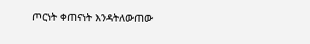ጦርነት ቀጠናነት እንዳትለውጠው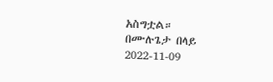አስግቷል።
በሙሉጌታ በላይ
2022-11-09